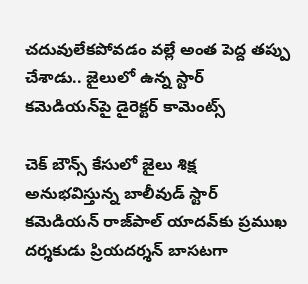చదువులేకపోవడం వల్లే అంత పెద్ద తప్పు చేశాడు.. జైలులో ఉన్న స్టార్ కమెడియన్‌పై డైరెక్టర్ కామెంట్స్

చెక్ బౌన్స్ కేసులో జైలు శిక్ష అనుభవిస్తున్న బాలీవుడ్ స్టార్ కమెడియన్ రాజ్‌పాల్ యాదవ్‌కు ప్రముఖ దర్శకుడు ప్రియదర్శన్ బాసటగా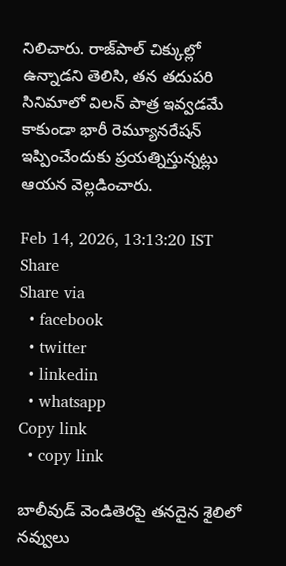నిలిచారు. రాజ్‌పాల్ చిక్కుల్లో ఉన్నాడని తెలిసి, తన తదుపరి సినిమాలో విలన్ పాత్ర ఇవ్వడమే కాకుండా భారీ రెమ్యూనరేషన్ ఇప్పించేందుకు ప్రయత్నిస్తున్నట్లు ఆయన వెల్లడించారు.

Feb 14, 2026, 13:13:20 IST
Share
Share via
  • facebook
  • twitter
  • linkedin
  • whatsapp
Copy link
  • copy link

బాలీవుడ్ వెండితెరపై తనదైన శైలిలో నవ్వులు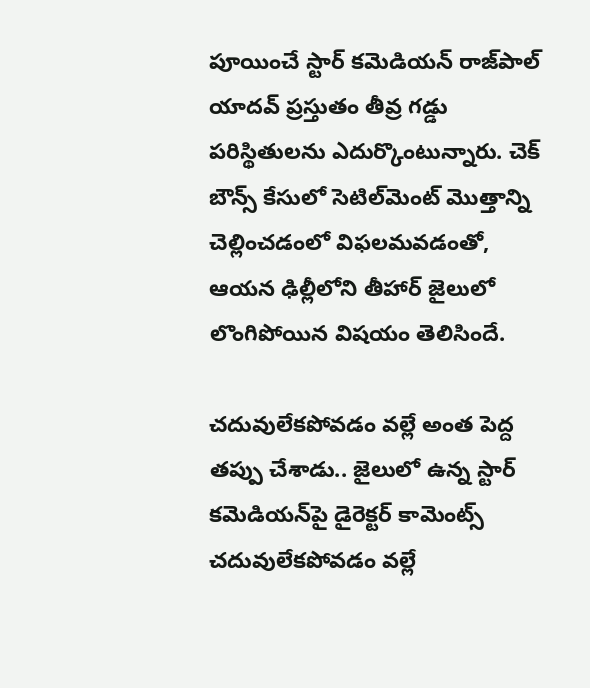పూయించే స్టార్ కమెడియన్ రాజ్‌పాల్ యాదవ్ ప్రస్తుతం తీవ్ర గడ్డు పరిస్థితులను ఎదుర్కొంటున్నారు. చెక్ బౌన్స్ కేసులో సెటిల్‌మెంట్ మొత్తాన్ని చెల్లించడంలో విఫలమవడంతో, ఆయన ఢిల్లీలోని తీహార్ జైలులో లొంగిపోయిన విషయం తెలిసిందే.

చదువులేకపోవడం వల్లే అంత పెద్ద తప్పు చేశాడు.. జైలులో ఉన్న స్టార్ కమెడియన్‌పై డైరెక్టర్ కామెంట్స్
చదువులేకపోవడం వల్లే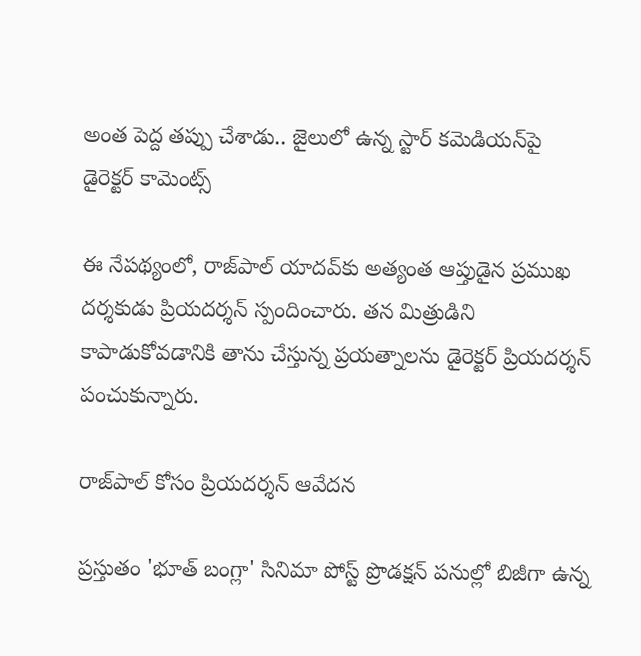అంత పెద్ద తప్పు చేశాడు.. జైలులో ఉన్న స్టార్ కమెడియన్‌పై డైరెక్టర్ కామెంట్స్

ఈ నేపథ్యంలో, రాజ్‌పాల్ యాదవ్‌కు అత్యంత ఆప్తుడైన ప్రముఖ దర్శకుడు ప్రియదర్శన్ స్పందించారు. తన మిత్రుడిని కాపాడుకోవడానికి తాను చేస్తున్న ప్రయత్నాలను డైరెక్టర్ ప్రియదర్శన్ పంచుకున్నారు.

రాజ్‌పాల్ కోసం ప్రియదర్శన్ ఆవేదన

ప్రస్తుతం 'భూత్ బంగ్లా' సినిమా పోస్ట్ ప్రొడక్షన్ పనుల్లో బిజీగా ఉన్న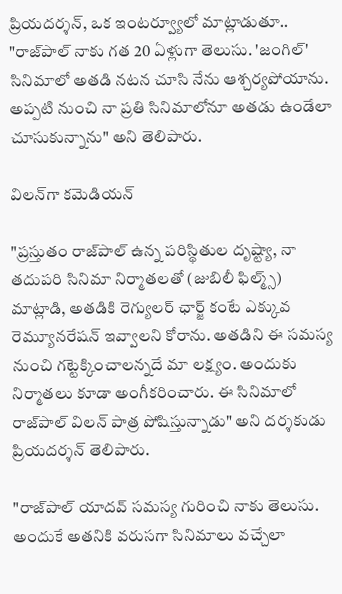ప్రియదర్శన్, ఒక ఇంటర్వ్యూలో మాట్లాడుతూ.. "రాజ్‌పాల్ నాకు గత 20 ఏళ్లుగా తెలుసు. 'జంగిల్' సినిమాలో అతడి నటన చూసి నేను ఆశ్చర్యపోయాను. అప్పటి నుంచి నా ప్రతి సినిమాలోనూ అతడు ఉండేలా చూసుకున్నాను" అని తెలిపారు.

విలన్‌గా కమెడియన్

"ప్రస్తుతం రాజ్‌పాల్ ఉన్న పరిస్థితుల దృష్ట్యా, నా తదుపరి సినిమా నిర్మాతలతో (జుబిలీ ఫిల్మ్స్) మాట్లాడి, అతడికి రెగ్యులర్ ఛార్జ్ కంటే ఎక్కువ రెమ్యూనరేషన్ ఇవ్వాలని కోరాను. అతడిని ఈ సమస్య నుంచి గట్టెక్కించాలన్నదే మా లక్ష్యం. అందుకు నిర్మాతలు కూడా అంగీకరించారు. ఈ సినిమాలో రాజ్‌పాల్ విలన్ పాత్ర పోషిస్తున్నాడు" అని దర్శకుడు ప్రియదర్శన్ తెలిపారు.

"రాజ్‌పాల్ యాదవ్ సమస్య గురించి నాకు తెలుసు. అందుకే అతనికి వరుసగా సినిమాలు వచ్చేలా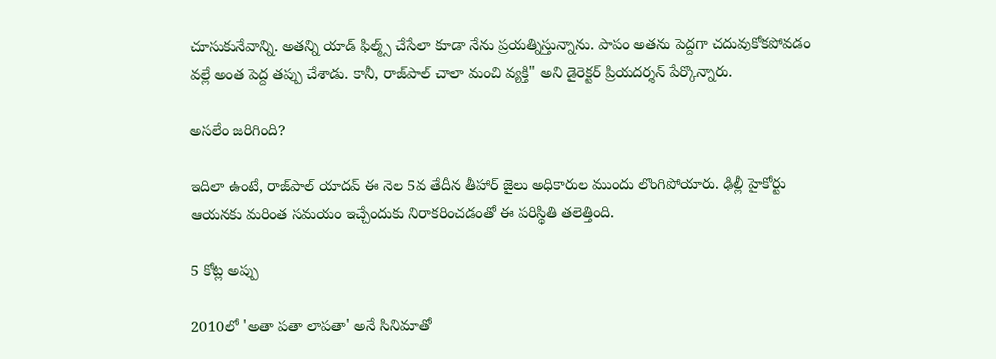చూసుకునేవాన్ని. అతన్ని యాడ్ ఫిల్మ్స్ చేసేలా కూడా నేను ప్రయత్నిస్తున్నాను. పాపం అతను పెద్దగా చదువుకోకపోవడం వల్లే అంత పెద్ద తప్పు చేశాడు. కానీ, రాజ్‌పాల్ చాలా మంచి వ్యక్తి" అని డైరెక్టర్ ప్రియదర్శన్ పేర్కొన్నారు.

అసలేం జరిగింది?

ఇదిలా ఉంటే, రాజ్‌పాల్ యాదవ్ ఈ నెల 5వ తేదీన తీహార్ జైలు అధికారుల ముందు లొంగిపోయారు. ఢిల్లీ హైకోర్టు ఆయనకు మరింత సమయం ఇచ్చేందుకు నిరాకరించడంతో ఈ పరిస్థితి తలెత్తింది.

5 కోట్ల అప్పు

2010లో 'అతా పతా లాపతా' అనే సినిమాతో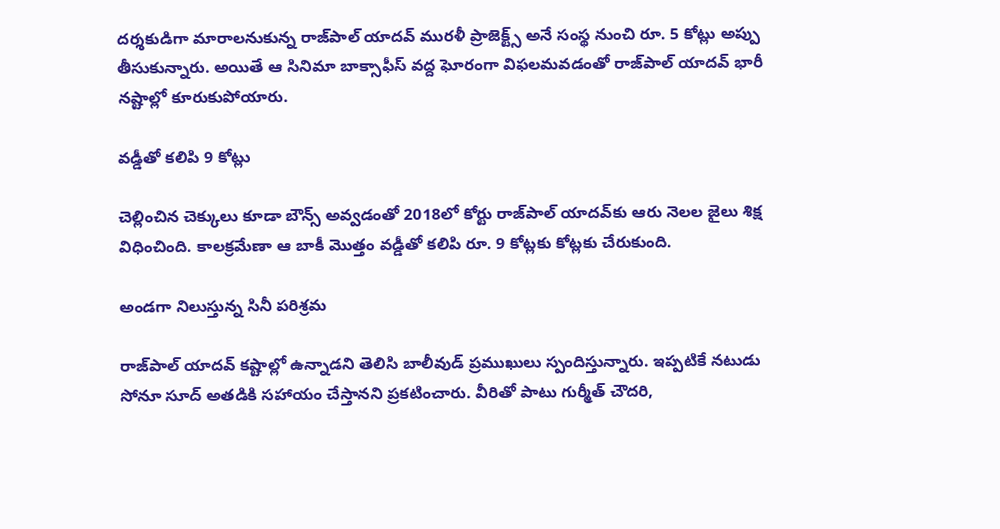దర్శకుడిగా మారాలనుకున్న రాజ్‌పాల్ యాదవ్ మురళీ ప్రాజెక్ట్స్ అనే సంస్థ నుంచి రూ. 5 కోట్లు అప్పు తీసుకున్నారు. అయితే ఆ సినిమా బాక్సాఫీస్ వద్ద ఘోరంగా విఫలమవడంతో రాజ్‌పాల్ యాదవ్ భారీ నష్టాల్లో కూరుకుపోయారు.

వడ్డీతో కలిపి 9 కోట్లు

చెల్లించిన చెక్కులు కూడా బౌన్స్ అవ్వడంతో 2018లో కోర్టు రాజ్‌పాల్ యాదవ్‌కు ఆరు నెలల జైలు శిక్ష విధించింది. కాలక్రమేణా ఆ బాకీ మొత్తం వడ్డీతో కలిపి రూ. 9 కోట్లకు కోట్లకు చేరుకుంది.

అండగా నిలుస్తున్న సినీ పరిశ్రమ

రాజ్‌పాల్ యాదవ్ కష్టాల్లో ఉన్నాడని తెలిసి బాలీవుడ్ ప్రముఖులు స్పందిస్తున్నారు. ఇప్పటికే నటుడు సోనూ సూద్ అతడికి సహాయం చేస్తానని ప్రకటించారు. వీరితో పాటు గుర్మీత్ చౌదరి,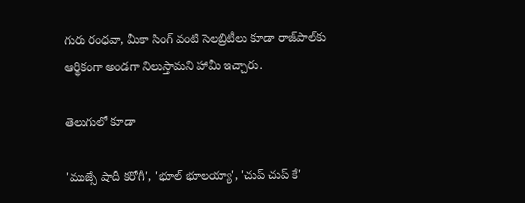గురు రంధవా, మీకా సింగ్ వంటి సెలబ్రిటీలు కూడా రాజ్‌పాల్‌కు ఆర్థికంగా అండగా నిలుస్తామని హామీ ఇచ్చారు.

తెలుగులో కూడా

'ముజ్సే షాదీ కరోగీ', 'భూల్ భూలయ్యా', 'చుప్ చుప్ కే'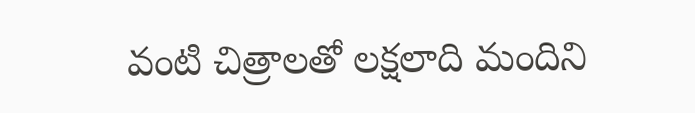వంటి చిత్రాలతో లక్షలాది మందిని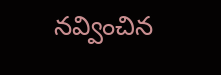నవ్వించిన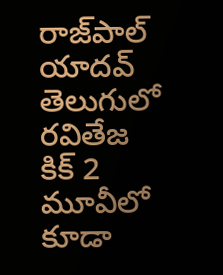రాజ్‌పాల్ యాదవ్ తెలుగులో రవితేజ కిక్ 2 మూవీలో కూడా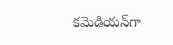కమెడియన్‌గా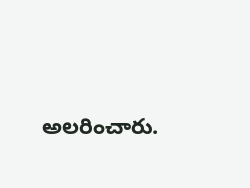అలరించారు.